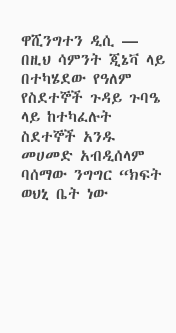ዋሺንግተን ዲሲ —
በዚህ ሳምንት ጂኔቫ ላይ በተካሄደው የዓለም የስደተኞች ጉዳይ ጉባዔ ላይ ከተካፈሉት ስደተኞች አንዱ መሀመድ አብዲሰላም ባሰማው ንግግር “ክፍት ወህኒ ቤት ነው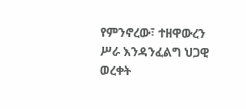የምንኖረው፣ ተዘዋውረን ሥራ እንዳንፈልግ ህጋዊ ወረቀት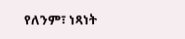የለንም፣ ነጻነት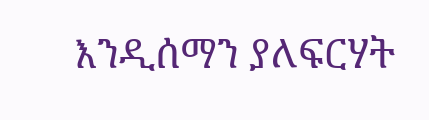እንዲሰማን ያለፍርሃት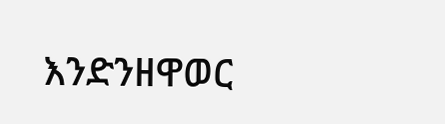እንድንዘዋወር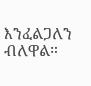እንፈልጋለን ብለዋል።